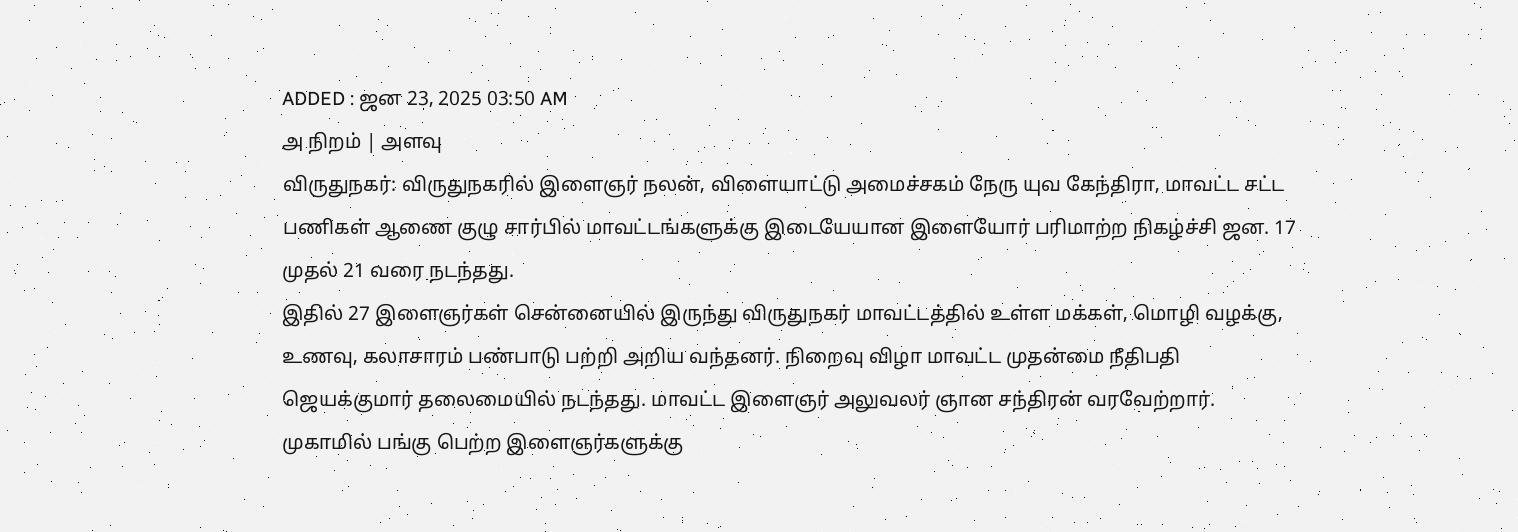ADDED : ஜன 23, 2025 03:50 AM
அ நிறம் | அளவு
விருதுநகர்: விருதுநகரில் இளைஞர் நலன், விளையாட்டு அமைச்சகம் நேரு யுவ கேந்திரா, மாவட்ட சட்ட பணிகள் ஆணை குழு சார்பில் மாவட்டங்களுக்கு இடையேயான இளையோர் பரிமாற்ற நிகழ்ச்சி ஜன. 17 முதல் 21 வரை நடந்தது.
இதில் 27 இளைஞர்கள் சென்னையில் இருந்து விருதுநகர் மாவட்டத்தில் உள்ள மக்கள், மொழி வழக்கு, உணவு, கலாசாரம் பண்பாடு பற்றி அறிய வந்தனர். நிறைவு விழா மாவட்ட முதன்மை நீதிபதி ஜெயக்குமார் தலைமையில் நடந்தது. மாவட்ட இளைஞர் அலுவலர் ஞான சந்திரன் வரவேற்றார். முகாமில் பங்கு பெற்ற இளைஞர்களுக்கு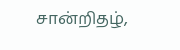சான்றிதழ்,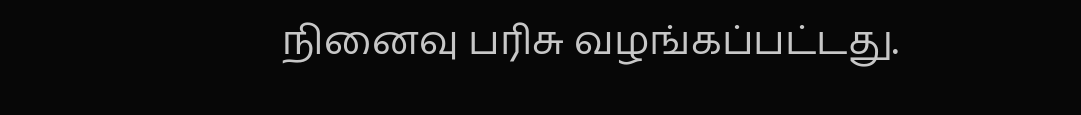நினைவு பரிசு வழங்கப்பட்டது.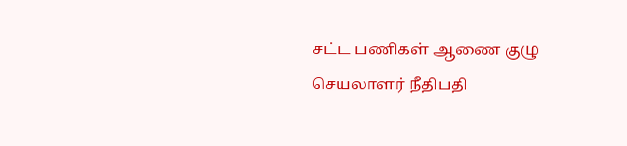சட்ட பணிகள் ஆணை குழு செயலாளர் நீதிபதி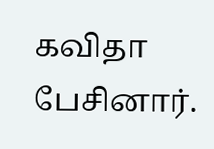கவிதா பேசினார்.